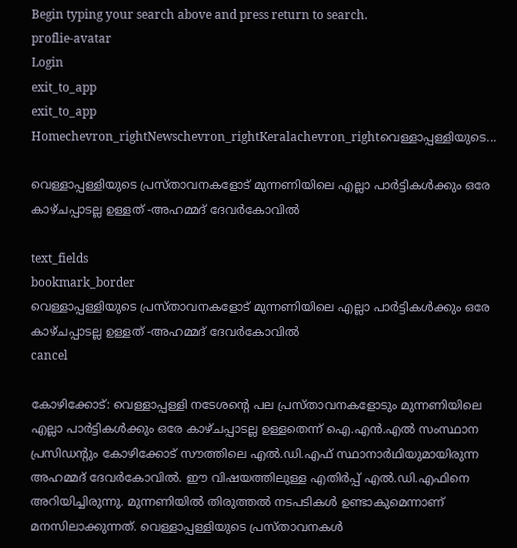Begin typing your search above and press return to search.
proflie-avatar
Login
exit_to_app
exit_to_app
Homechevron_rightNewschevron_rightKeralachevron_rightവെള്ളാപ്പള്ളിയുടെ...

വെള്ളാപ്പള്ളിയുടെ പ്രസ്താവനകളോട് മുന്നണിയിലെ എല്ലാ പാർട്ടികൾക്കും ഒരേ കാഴ്ചപ്പാടല്ല ഉള്ളത് -അഹമ്മദ് ദേവർകോവിൽ

text_fields
bookmark_border
വെള്ളാപ്പള്ളിയുടെ പ്രസ്താവനകളോട് മുന്നണിയിലെ എല്ലാ പാർട്ടികൾക്കും ഒരേ കാഴ്ചപ്പാടല്ല ഉള്ളത് -അഹമ്മദ് ദേവർകോവിൽ
cancel

കോഴിക്കോട്: വെള്ളാപ്പള്ളി നടേശന്റെ പല പ്രസ്താവനകളോടും മുന്നണിയിലെ എല്ലാ പാർട്ടികൾക്കും ഒരേ കാഴ്ചപ്പാടല്ല ഉള്ളതെന്ന് ഐ.എൻ.എൽ സംസ്ഥാന പ്രസിഡന്റും കോഴിക്കോട് സൗത്തിലെ എൽ.ഡി.എഫ് സ്ഥാനാർഥിയുമായിരുന്ന അഹമ്മദ് ദേവർകോവിൽ. ഈ വിഷയത്തിലുള്ള എതിർപ്പ് എൽ.ഡി.എഫിനെ അറിയിച്ചിരുന്നു. മുന്നണിയിൽ തിരുത്തൽ നടപടികൾ ഉണ്ടാകുമെന്നാണ് മനസിലാക്കുന്നത്. വെള്ളാപ്പള്ളിയുടെ പ്രസ്താവനകൾ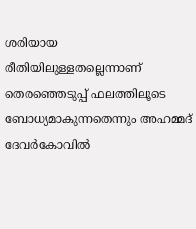ശരിയായ രീതിയിലുള്ളതല്ലെന്നാണ് തെരഞ്ഞെടുപ്പ് ഫലത്തിലൂടെ ബോധ്യമാകുന്നതെന്നും അഹമ്മദ് ദേവർകോവിൽ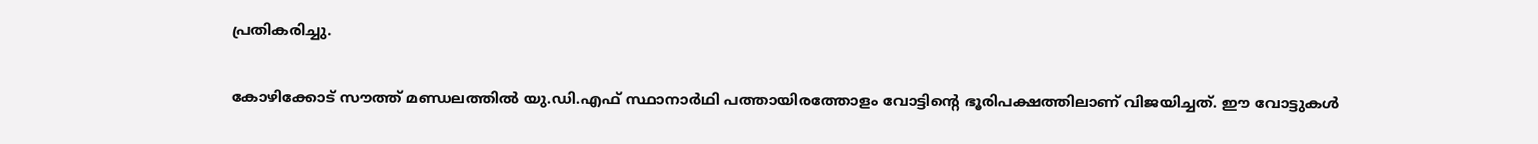പ്രതികരിച്ചു.

കോഴിക്കോട് സൗത്ത് മണ്ഡലത്തിൽ യു.ഡി.എഫ് സ്ഥാനാർഥി പത്തായിരത്തോളം വോട്ടിന്റെ ഭൂരിപക്ഷത്തിലാണ് വിജയിച്ചത്. ഈ വോട്ടുകൾ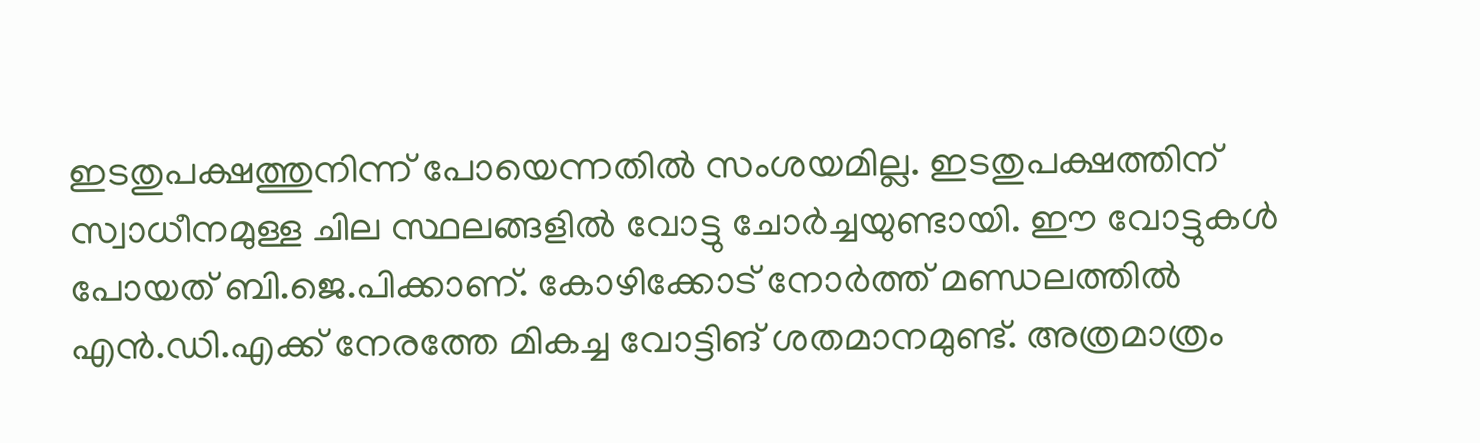ഇടതുപക്ഷത്തുനിന്ന് പോയെന്നതിൽ സംശയമില്ല. ഇടതുപക്ഷത്തിന് സ്വാധീനമുള്ള ചില സ്ഥലങ്ങളിൽ വോട്ടു ചോർച്ചയുണ്ടായി. ഈ വോട്ടുകൾ പോയത് ബി.ജെ.പിക്കാണ്. കോഴിക്കോട് നോർത്ത് മണ്ഡലത്തിൽ എൻ.ഡി.എക്ക് നേരത്തേ മികച്ച വോട്ടിങ് ശതമാനമുണ്ട്. അത്രമാത്രം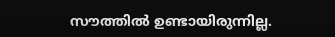സൗത്തിൽ ഉണ്ടായിരുന്നില്ല.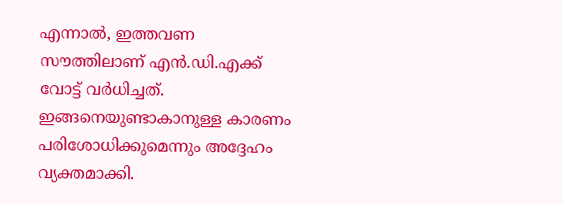എന്നാൽ, ഇത്തവണ സൗത്തിലാണ് എൻ.ഡി.എക്ക് വോട്ട് വർധിച്ചത്. ഇങ്ങനെയുണ്ടാകാനുള്ള കാരണം പരിശോധിക്കുമെന്നും അദ്ദേഹം വ്യക്തമാക്കി.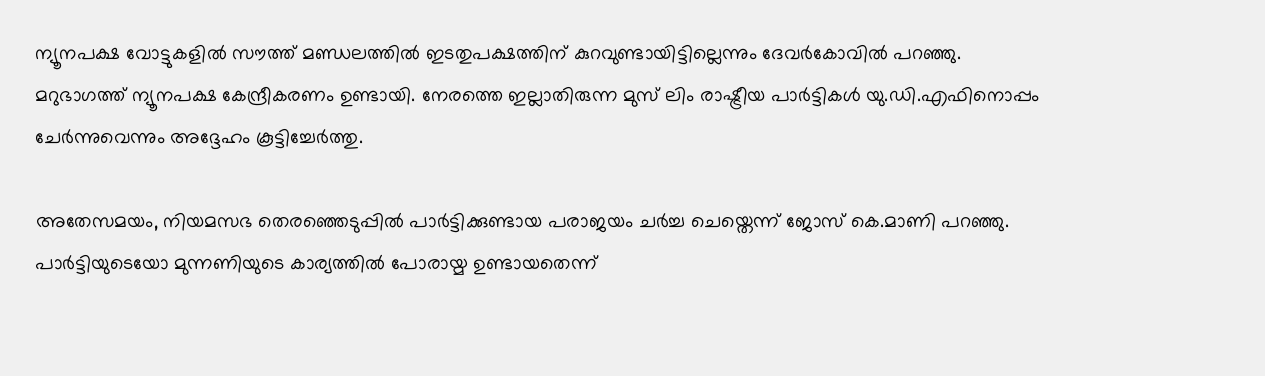ന്യൂനപക്ഷ വോട്ടുകളിൽ സൗത്ത് മണ്ഡലത്തിൽ ഇടതുപക്ഷത്തിന് കുറവുണ്ടായിട്ടില്ലെന്നും ദേവർകോവിൽ പറഞ്ഞു. മറുഭാഗത്ത് ന്യൂനപക്ഷ കേന്ദ്രീകരണം ഉണ്ടായി. നേരത്തെ ഇല്ലാതിരുന്ന മുസ് ലിം രാഷ്ട്രീയ പാർട്ടികൾ യു.ഡി.എഫിനൊപ്പം ചേർന്നുവെന്നും അദ്ദേഹം കൂട്ടിച്ചേർത്തു.

അതേസമയം, നിയമസഭ തെരഞ്ഞെടുപ്പിൽ പാർട്ടിക്കുണ്ടായ പരാജയം ചർച്ച ചെയ്തെന്ന് ജോസ് കെ.മാണി പറഞ്ഞു. പാർട്ടിയുടെയോ മുന്നണിയുടെ കാര്യത്തിൽ പോരായ്മ ഉണ്ടായതെന്ന്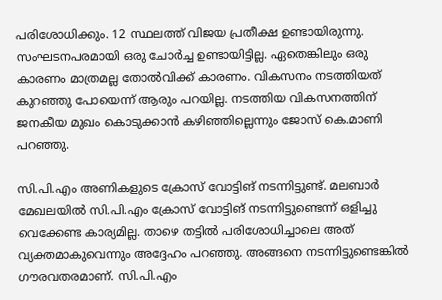പരിശോധിക്കും. 12 സ്ഥലത്ത് വിജയ പ്രതീക്ഷ ഉണ്ടായിരുന്നു. സംഘടനപരമായി ഒരു ചോർച്ച ഉണ്ടായിട്ടില്ല. ഏതെങ്കിലും ഒരു കാരണം മാത്രമല്ല തോൽവിക്ക് കാരണം. വികസനം നടത്തിയത് കുറഞ്ഞു പോയെന്ന് ആരും പറയില്ല. നടത്തിയ വികസനത്തിന്‌ ജനകീയ മുഖം കൊടുക്കാൻ കഴിഞ്ഞില്ലെന്നും ജോസ് കെ.മാണി പറഞ്ഞു.

സി.പി.എം അണികളുടെ ക്രോസ് വോട്ടിങ് നടന്നിട്ടുണ്ട്. മലബാർ മേഖലയിൽ സി.പി.എം ക്രോസ് വോട്ടിങ് നടന്നിട്ടുണ്ടെന്ന് ഒളിച്ചു വെക്കേണ്ട കാര്യമില്ല. താഴെ തട്ടിൽ പരിശോധിച്ചാലെ അത് വ്യക്തമാകുവെന്നും അദ്ദേഹം പറഞ്ഞു. അങ്ങനെ നടന്നിട്ടുണ്ടെങ്കിൽ ഗൗരവതരമാണ്. സി.പി.എം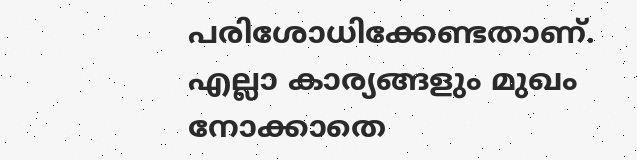പരിശോധിക്കേണ്ടതാണ്. എല്ലാ കാര്യങ്ങളും മുഖം നോക്കാതെ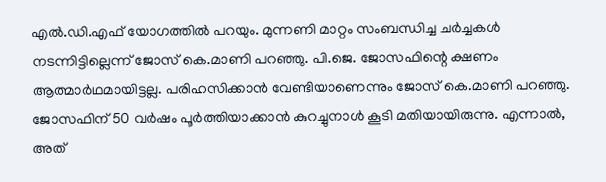എൽ.ഡി.എഫ് യോഗത്തിൽ പറയും. മുന്നണി മാറ്റം സംബന്ധിച്ച ചർച്ചകൾ നടന്നിട്ടില്ലെന്ന് ജോസ് കെ.മാണി പറഞ്ഞു. പി.ജെ. ജോസഫിന്റെ ക്ഷണം ആത്മാർഥമായിട്ടല്ല. പരിഹസിക്കാൻ വേണ്ടിയാണെന്നും ജോസ് കെ.മാണി പറഞ്ഞു. ജോസഫിന് 50 വർഷം പൂർത്തിയാക്കാൻ കുറച്ചുനാൾ കൂടി മതിയായിരുന്നു. എന്നാൽ, അത്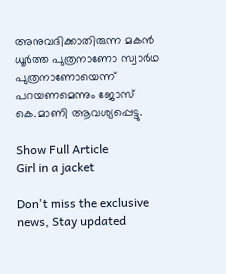അനുവദിക്കാതിരുന്ന മകൻ ധൂർത്ത പുത്രനാണോ സ്വാർഥ പുത്രനാണോയെന്ന് പറയണമെന്നും ജോസ് കെ.മാണി ആവശ്യപ്പെട്ടു.

Show Full Article
Girl in a jacket

Don't miss the exclusive news, Stay updated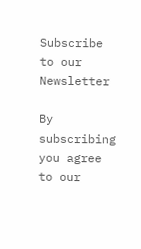Subscribe to our Newsletter

By subscribing you agree to our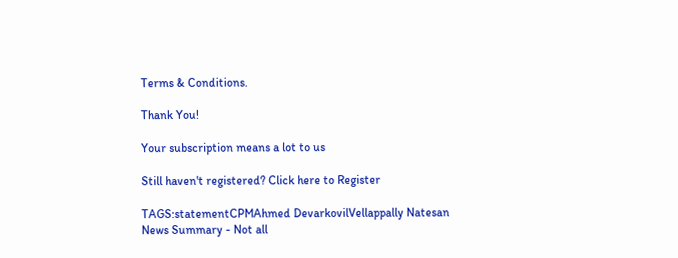Terms & Conditions.

Thank You!

Your subscription means a lot to us

Still haven't registered? Click here to Register

TAGS:statementCPMAhmed DevarkovilVellappally Natesan
News Summary - Not all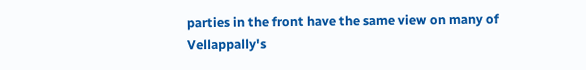parties in the front have the same view on many of Vellappally's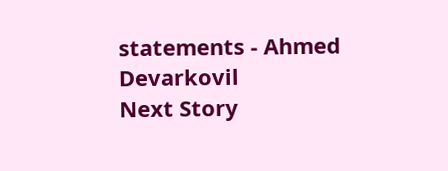statements - Ahmed Devarkovil
Next Story